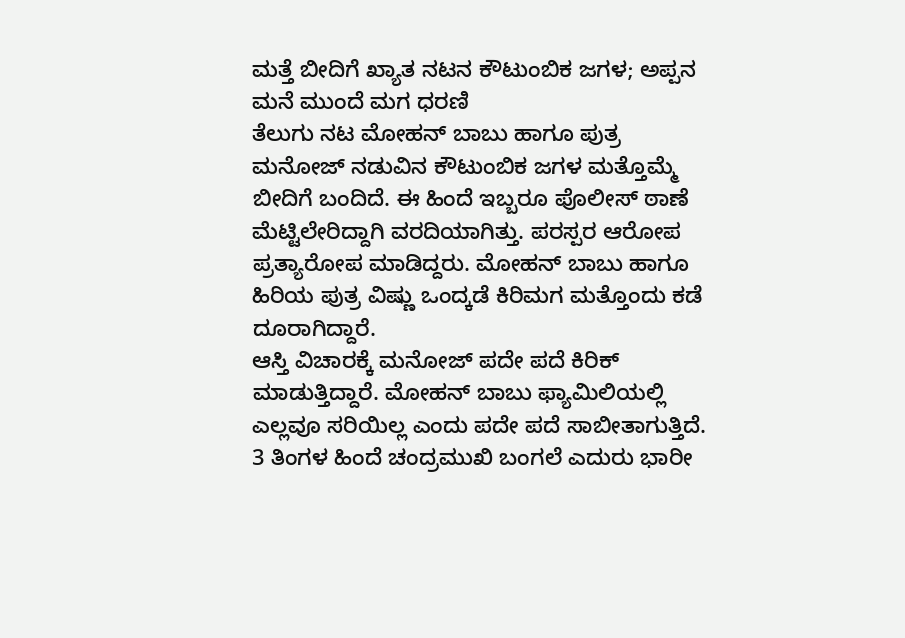ಮತ್ತೆ ಬೀದಿಗೆ ಖ್ಯಾತ ನಟನ ಕೌಟುಂಬಿಕ ಜಗಳ; ಅಪ್ಪನ ಮನೆ ಮುಂದೆ ಮಗ ಧರಣಿ
ತೆಲುಗು ನಟ ಮೋಹನ್ ಬಾಬು ಹಾಗೂ ಪುತ್ರ ಮನೋಜ್ ನಡುವಿನ ಕೌಟುಂಬಿಕ ಜಗಳ ಮತ್ತೊಮ್ಮೆ ಬೀದಿಗೆ ಬಂದಿದೆ. ಈ ಹಿಂದೆ ಇಬ್ಬರೂ ಪೊಲೀಸ್ ಠಾಣೆ ಮೆಟ್ಟಿಲೇರಿದ್ದಾಗಿ ವರದಿಯಾಗಿತ್ತು. ಪರಸ್ಪರ ಆರೋಪ ಪ್ರತ್ಯಾರೋಪ ಮಾಡಿದ್ದರು. ಮೋಹನ್ ಬಾಬು ಹಾಗೂ ಹಿರಿಯ ಪುತ್ರ ವಿಷ್ಣು ಒಂದ್ಕಡೆ ಕಿರಿಮಗ ಮತ್ತೊಂದು ಕಡೆ ದೂರಾಗಿದ್ದಾರೆ.
ಆಸ್ತಿ ವಿಚಾರಕ್ಕೆ ಮನೋಜ್ ಪದೇ ಪದೆ ಕಿರಿಕ್ ಮಾಡುತ್ತಿದ್ದಾರೆ. ಮೋಹನ್ ಬಾಬು ಫ್ಯಾಮಿಲಿಯಲ್ಲಿ ಎಲ್ಲವೂ ಸರಿಯಿಲ್ಲ ಎಂದು ಪದೇ ಪದೆ ಸಾಬೀತಾಗುತ್ತಿದೆ. 3 ತಿಂಗಳ ಹಿಂದೆ ಚಂದ್ರಮುಖಿ ಬಂಗಲೆ ಎದುರು ಭಾರೀ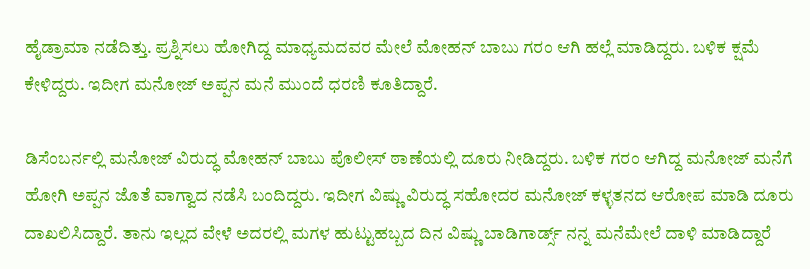ಹೈಡ್ರಾಮಾ ನಡೆದಿತ್ತು. ಪ್ರಶ್ನಿಸಲು ಹೋಗಿದ್ದ ಮಾಧ್ಯಮದವರ ಮೇಲೆ ಮೋಹನ್ ಬಾಬು ಗರಂ ಆಗಿ ಹಲ್ಲೆ ಮಾಡಿದ್ದರು. ಬಳಿಕ ಕ್ಷಮೆ ಕೇಳಿದ್ದರು. ಇದೀಗ ಮನೋಜ್ ಅಪ್ಪನ ಮನೆ ಮುಂದೆ ಧರಣಿ ಕೂತಿದ್ದಾರೆ.

ಡಿಸೆಂಬರ್ನಲ್ಲಿ ಮನೋಜ್ ವಿರುದ್ಧ ಮೋಹನ್ ಬಾಬು ಪೊಲೀಸ್ ಠಾಣೆಯಲ್ಲಿ ದೂರು ನೀಡಿದ್ದರು. ಬಳಿಕ ಗರಂ ಆಗಿದ್ದ ಮನೋಜ್ ಮನೆಗೆ ಹೋಗಿ ಅಪ್ಪನ ಜೊತೆ ವಾಗ್ವಾದ ನಡೆಸಿ ಬಂದಿದ್ದರು. ಇದೀಗ ವಿಷ್ಣು ವಿರುದ್ಧ ಸಹೋದರ ಮನೋಜ್ ಕಳ್ಳತನದ ಆರೋಪ ಮಾಡಿ ದೂರು ದಾಖಲಿಸಿದ್ದಾರೆ. ತಾನು ಇಲ್ಲದ ವೇಳೆ ಅದರಲ್ಲಿ ಮಗಳ ಹುಟ್ಟುಹಬ್ಬದ ದಿನ ವಿಷ್ಣು ಬಾಡಿಗಾರ್ಡ್ಸ್ ನನ್ನ ಮನೆಮೇಲೆ ದಾಳಿ ಮಾಡಿದ್ದಾರೆ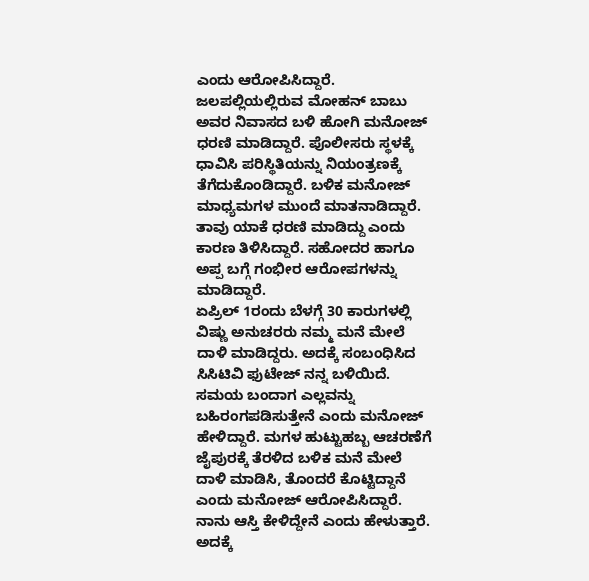ಎಂದು ಆರೋಪಿಸಿದ್ದಾರೆ.
ಜಲಪಲ್ಲಿಯಲ್ಲಿರುವ ಮೋಹನ್ ಬಾಬು ಅವರ ನಿವಾಸದ ಬಳಿ ಹೋಗಿ ಮನೋಜ್ ಧರಣಿ ಮಾಡಿದ್ದಾರೆ. ಪೊಲೀಸರು ಸ್ಥಳಕ್ಕೆ ಧಾವಿಸಿ ಪರಿಸ್ಥಿತಿಯನ್ನು ನಿಯಂತ್ರಣಕ್ಕೆ ತೆಗೆದುಕೊಂಡಿದ್ದಾರೆ. ಬಳಿಕ ಮನೋಜ್ ಮಾಧ್ಯಮಗಳ ಮುಂದೆ ಮಾತನಾಡಿದ್ದಾರೆ. ತಾವು ಯಾಕೆ ಧರಣಿ ಮಾಡಿದ್ದು ಎಂದು ಕಾರಣ ತಿಳಿಸಿದ್ದಾರೆ. ಸಹೋದರ ಹಾಗೂ ಅಪ್ಪ ಬಗ್ಗೆ ಗಂಭೀರ ಆರೋಪಗಳನ್ನು ಮಾಡಿದ್ದಾರೆ.
ಏಪ್ರಿಲ್ 1ರಂದು ಬೆಳಗ್ಗೆ 30 ಕಾರುಗಳಲ್ಲಿ ವಿಷ್ಣು ಅನುಚರರು ನಮ್ಮ ಮನೆ ಮೇಲೆ ದಾಳಿ ಮಾಡಿದ್ದರು. ಅದಕ್ಕೆ ಸಂಬಂಧಿಸಿದ ಸಿಸಿಟಿವಿ ಫುಟೇಜ್ ನನ್ನ ಬಳಿಯಿದೆ. ಸಮಯ ಬಂದಾಗ ಎಲ್ಲವನ್ನು ಬಹಿರಂಗಪಡಿಸುತ್ತೇನೆ ಎಂದು ಮನೋಜ್ ಹೇಳಿದ್ದಾರೆ. ಮಗಳ ಹುಟ್ಟುಹಬ್ಬ ಆಚರಣೆಗೆ ಜೈಪುರಕ್ಕೆ ತೆರಳಿದ ಬಳಿಕ ಮನೆ ಮೇಲೆ ದಾಳಿ ಮಾಡಿಸಿ, ತೊಂದರೆ ಕೊಟ್ಟಿದ್ದಾನೆ ಎಂದು ಮನೋಜ್ ಆರೋಪಿಸಿದ್ದಾರೆ.
ನಾನು ಆಸ್ತಿ ಕೇಳಿದ್ದೇನೆ ಎಂದು ಹೇಳುತ್ತಾರೆ. ಅದಕ್ಕೆ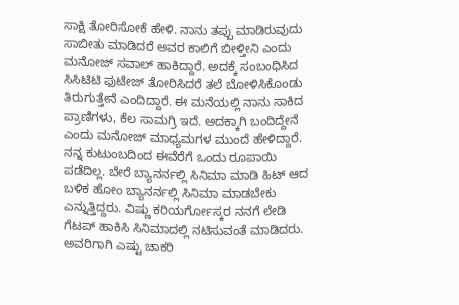ಸಾಕ್ಷಿ ತೋರಿಸೋಕೆ ಹೇಳಿ. ನಾನು ತಪ್ಪು ಮಾಡಿರುವುದು ಸಾಬೀತು ಮಾಡಿದರೆ ಅವರ ಕಾಲಿಗೆ ಬೀಳ್ತೀನಿ ಎಂದು ಮನೋಜ್ ಸವಾಲ್ ಹಾಕಿದ್ದಾರೆ. ಅದಕ್ಕೆ ಸಂಬಂಧಿಸಿದ ಸಿಸಿಟಿಟಿ ಫುಟೇಜ್ ತೋರಿಸಿದರೆ ತಲೆ ಬೋಳಿಸಿಕೊಂಡು ತಿರುಗುತ್ತೇನೆ ಎಂದಿದ್ದಾರೆ. ಈ ಮನೆಯಲ್ಲಿ ನಾನು ಸಾಕಿದ ಪ್ರಾಣಿಗಳು, ಕೆಲ ಸಾಮಗ್ರಿ ಇದೆ. ಅದಕ್ಕಾಗಿ ಬಂದಿದ್ದೇನೆ ಎಂದು ಮನೋಜ್ ಮಾಧ್ಯಮಗಳ ಮುಂದೆ ಹೇಳಿದ್ದಾರೆ.
ನನ್ನ ಕುಟುಂಬದಿಂದ ಈವೆರೆಗೆ ಒಂದು ರೂಪಾಯಿ ಪಡೆದಿಲ್ಲ. ಬೇರೆ ಬ್ಯಾನರ್ನಲ್ಲಿ ಸಿನಿಮಾ ಮಾಡಿ ಹಿಟ್ ಆದ ಬಳಿಕ ಹೋಂ ಬ್ಯಾನರ್ನಲ್ಲಿ ಸಿನಿಮಾ ಮಾಡಬೇಕು ಎನ್ನುತ್ತಿದ್ದರು. ವಿಷ್ಣು ಕರಿಯರ್ಗೋಸ್ಕರ ನನಗೆ ಲೇಡಿ ಗೆಟಪ್ ಹಾಕಿಸಿ ಸಿನಿಮಾದಲ್ಲಿ ನಟಿಸುವಂತೆ ಮಾಡಿದರು. ಅವರಿಗಾಗಿ ಎಷ್ಟು ಚಾಕರಿ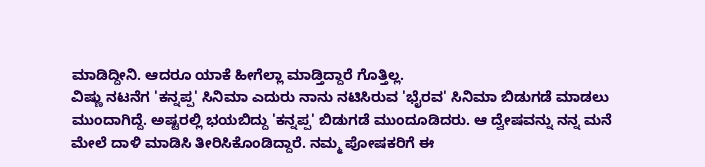ಮಾಡಿದ್ದೀನಿ. ಆದರೂ ಯಾಕೆ ಹೀಗೆಲ್ಲಾ ಮಾಡ್ತಿದ್ದಾರೆ ಗೊತ್ತಿಲ್ಲ.
ವಿಷ್ಣು ನಟನೆಗ 'ಕನ್ನಪ್ಪ' ಸಿನಿಮಾ ಎದುರು ನಾನು ನಟಿಸಿರುವ 'ಭೈರವ' ಸಿನಿಮಾ ಬಿಡುಗಡೆ ಮಾಡಲು ಮುಂದಾಗಿದ್ದೆ. ಅಷ್ಟರಲ್ಲಿ ಭಯಬಿದ್ದು 'ಕನ್ನಪ್ಪ' ಬಿಡುಗಡೆ ಮುಂದೂಡಿದರು. ಆ ದ್ವೇಷವನ್ನು ನನ್ನ ಮನೆ ಮೇಲೆ ದಾಳಿ ಮಾಡಿಸಿ ತೀರಿಸಿಕೊಂಡಿದ್ದಾರೆ. ನಮ್ಮ ಪೋಷಕರಿಗೆ ಈ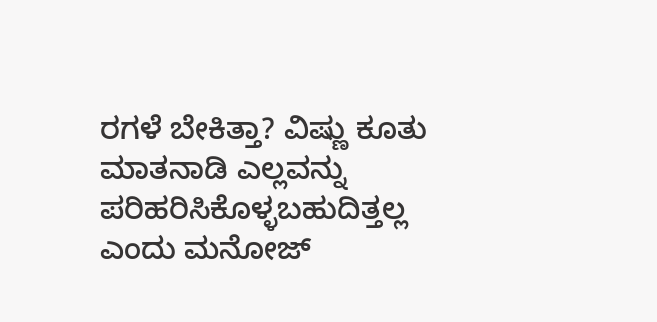ರಗಳೆ ಬೇಕಿತ್ತಾ? ವಿಷ್ಣು ಕೂತು ಮಾತನಾಡಿ ಎಲ್ಲವನ್ನು ಪರಿಹರಿಸಿಕೊಳ್ಳಬಹುದಿತ್ತಲ್ಲ ಎಂದು ಮನೋಜ್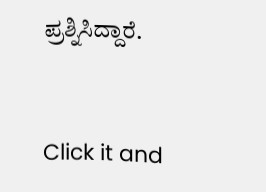ಪ್ರಶ್ನಿಸಿದ್ದಾರೆ.


Click it and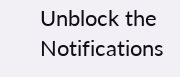Unblock the Notifications